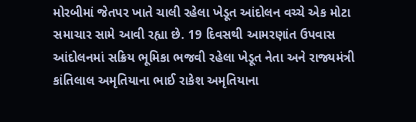મોરબીમાં જેતપર ખાતે ચાલી રહેલા ખેડૂત આંદોલન વચ્ચે એક મોટા સમાચાર સામે આવી રહ્યા છે. 19 દિવસથી આમરણાંત ઉપવાસ આંદોલનમાં સક્રિય ભૂમિકા ભજવી રહેલા ખેડૂત નેતા અને રાજ્યમંત્રી કાંતિલાલ અમૃતિયાના ભાઈ રાકેશ અમૃતિયાના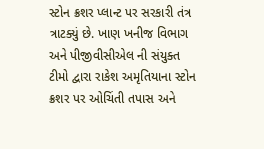સ્ટોન ક્રશર પ્લાન્ટ પર સરકારી તંત્ર ત્રાટક્યું છે. ખાણ ખનીજ વિભાગ અને પીજીવીસીએલ ની સંયુક્ત ટીમો દ્વારા રાકેશ અમૃતિયાના સ્ટોન ક્રશર પર ઓચિંતી તપાસ અને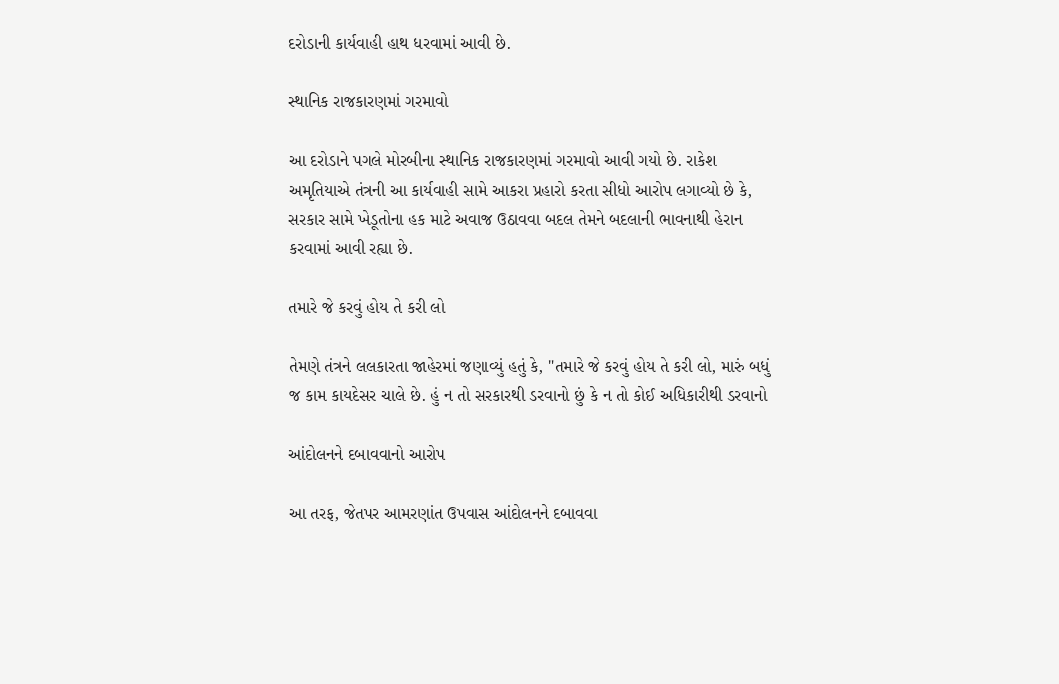દરોડાની કાર્યવાહી હાથ ધરવામાં આવી છે.

સ્થાનિક રાજકારણમાં ગરમાવો

આ દરોડાને પગલે મોરબીના સ્થાનિક રાજકારણમાં ગરમાવો આવી ગયો છે. રાકેશ અમૃતિયાએ તંત્રની આ કાર્યવાહી સામે આકરા પ્રહારો કરતા સીધો આરોપ લગાવ્યો છે કે, સરકાર સામે ખેડૂતોના હક માટે અવાજ ઉઠાવવા બદલ તેમને બદલાની ભાવનાથી હેરાન કરવામાં આવી રહ્યા છે.

તમારે જે કરવું હોય તે કરી લો

તેમણે તંત્રને લલકારતા જાહેરમાં જણાવ્યું હતું કે, "તમારે જે કરવું હોય તે કરી લો, મારું બધું જ કામ કાયદેસર ચાલે છે. હું ન તો સરકારથી ડરવાનો છું કે ન તો કોઈ અધિકારીથી ડરવાનો

આંદોલનને દબાવવાનો આરોપ

આ તરફ, જેતપર આમરણાંત ઉપવાસ આંદોલનને દબાવવા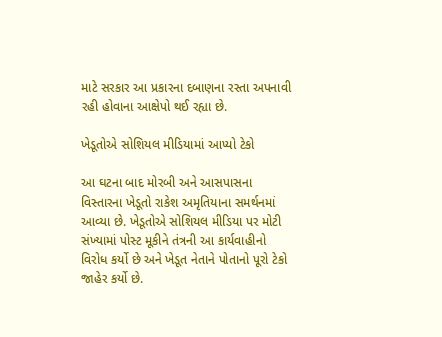માટે સરકાર આ પ્રકારના દબાણના રસ્તા અપનાવી રહી હોવાના આક્ષેપો થઈ રહ્યા છે.

ખેડૂતોએ સોશિયલ મીડિયામાં આપ્યો ટેકો

આ ઘટના બાદ મોરબી અને આસપાસના વિસ્તારના ખેડૂતો રાકેશ અમૃતિયાના સમર્થનમાં આવ્યા છે. ખેડૂતોએ સોશિયલ મીડિયા પર મોટી સંખ્યામાં પોસ્ટ મૂકીને તંત્રની આ કાર્યવાહીનો વિરોધ કર્યો છે અને ખેડૂત નેતાને પોતાનો પૂરો ટેકો જાહેર કર્યો છે.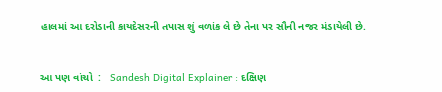હાલમાં આ દરોડાની કાયદેસરની તપાસ શું વળાંક લે છે તેના પર સૌની નજર મંડાયેલી છે.


આ પણ વાંચો  :   Sandesh Digital Explainer : દક્ષિણ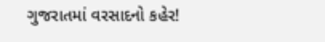ગુજરાતમાં વરસાદનો કહેર!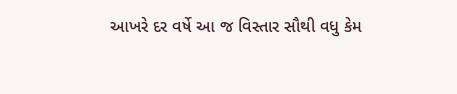આખરે દર વર્ષે આ જ વિસ્તાર સૌથી વધુ કેમ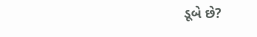ડૂબે છે?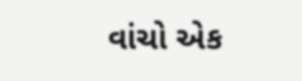વાંચો એક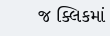જ ક્લિકમાં